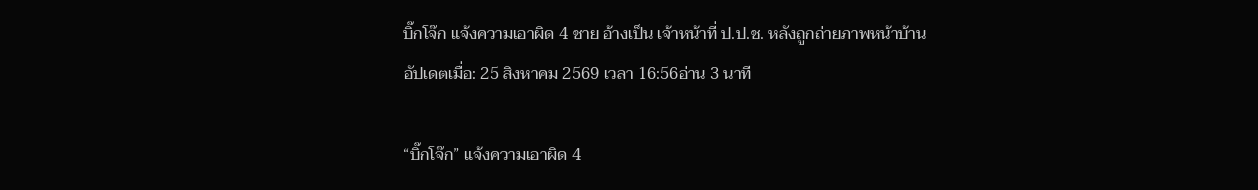บิ๊กโจ๊ก แจ้งความเอาผิด 4 ชาย อ้างเป็น เจ้าหน้าที่ ป.ป.ช. หลังถูกถ่ายภาพหน้าบ้าน
อัปเดตเมื่อ: 25 สิงหาคม 2569 เวลา 16:56อ่าน 3 นาที

“บิ๊กโจ๊ก” แจ้งความเอาผิด 4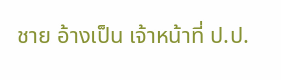ชาย อ้างเป็น เจ้าหน้าที่ ป.ป.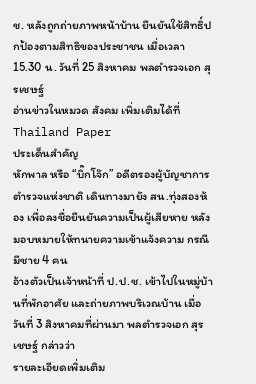ช. หลังถูกถ่ายภาพหน้าบ้าน ยืนยันใช้สิทธิ์ปกป้องตามสิทธิของประชาชน เมื่อเวลา 15.30 น. วันที่ 25 สิงหาคม พลตำรวจเอก สุรเชษฐ์
อ่านข่าวในหมวด สังคม เพิ่มเติมได้ที่ Thailand Paper
ประเด็นสำคัญ
หักพาล หรือ “บิ๊กโจ๊ก” อดีตรองผู้บัญชาการตำรวจแห่งชาติ เดินทางมายัง สน.ทุ่งสองห้อง เพื่อลงชื่อยืนยันความเป็นผู้เสียหาย หลังมอบหมายให้ทนายความเข้าแจ้งความ กรณีมีชาย 4 คน
อ้างตัวเป็นเจ้าหน้าที่ ป.ป.ช. เข้าไปในหมู่บ้านที่พักอาศัย และถ่ายภาพบริเวณบ้าน เมื่อวันที่ 3 สิงหาคมที่ผ่านมา พลตำรวจเอก สุรเชษฐ์ กล่าวว่า
รายละเอียดเพิ่มเติม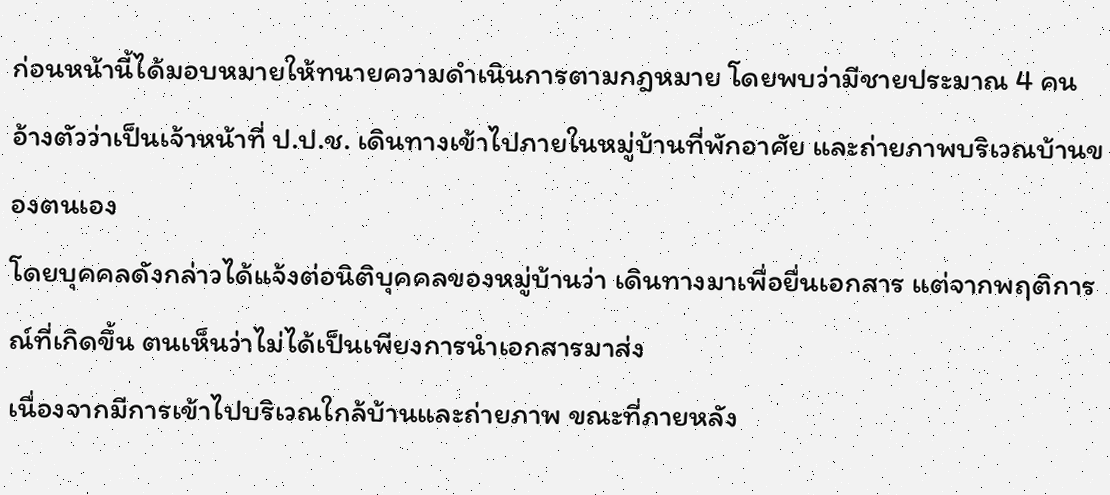ก่อนหน้านี้ได้มอบหมายให้ทนายความดำเนินการตามกฎหมาย โดยพบว่ามีชายประมาณ 4 คน อ้างตัวว่าเป็นเจ้าหน้าที่ ป.ป.ช. เดินทางเข้าไปภายในหมู่บ้านที่พักอาศัย และถ่ายภาพบริเวณบ้านของตนเอง
โดยบุคคลดังกล่าวได้แจ้งต่อนิติบุคคลของหมู่บ้านว่า เดินทางมาเพื่อยื่นเอกสาร แต่จากพฤติการณ์ที่เกิดขึ้น ตนเห็นว่าไม่ได้เป็นเพียงการนำเอกสารมาส่ง
เนื่องจากมีการเข้าไปบริเวณใกล้บ้านและถ่ายภาพ ขณะที่ภายหลัง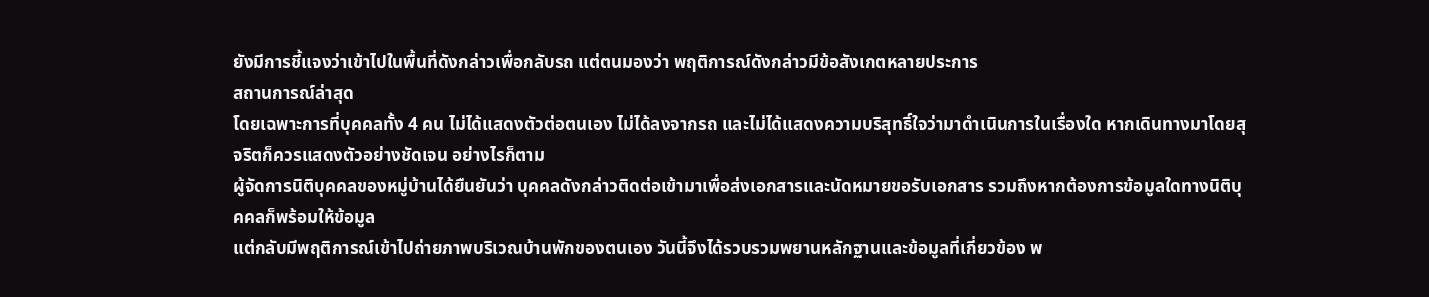ยังมีการชี้แจงว่าเข้าไปในพื้นที่ดังกล่าวเพื่อกลับรถ แต่ตนมองว่า พฤติการณ์ดังกล่าวมีข้อสังเกตหลายประการ
สถานการณ์ล่าสุด
โดยเฉพาะการที่บุคคลทั้ง 4 คน ไม่ได้แสดงตัวต่อตนเอง ไม่ได้ลงจากรถ และไม่ได้แสดงความบริสุทธิ์ใจว่ามาดำเนินการในเรื่องใด หากเดินทางมาโดยสุจริตก็ควรแสดงตัวอย่างชัดเจน อย่างไรก็ตาม
ผู้จัดการนิติบุคคลของหมู่บ้านได้ยืนยันว่า บุคคลดังกล่าวติดต่อเข้ามาเพื่อส่งเอกสารและนัดหมายขอรับเอกสาร รวมถึงหากต้องการข้อมูลใดทางนิติบุคคลก็พร้อมให้ข้อมูล
แต่กลับมีพฤติการณ์เข้าไปถ่ายภาพบริเวณบ้านพักของตนเอง วันนี้จึงได้รวบรวมพยานหลักฐานและข้อมูลที่เกี่ยวข้อง พ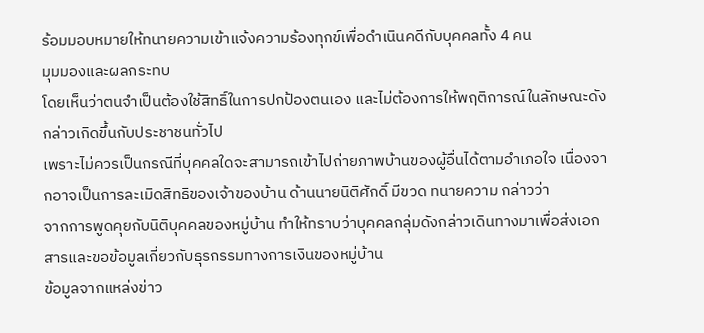ร้อมมอบหมายให้ทนายความเข้าแจ้งความร้องทุกข์เพื่อดำเนินคดีกับบุคคลทั้ง 4 คน
มุมมองและผลกระทบ
โดยเห็นว่าตนจำเป็นต้องใช้สิทธิ์ในการปกป้องตนเอง และไม่ต้องการให้พฤติการณ์ในลักษณะดังกล่าวเกิดขึ้นกับประชาชนทั่วไป
เพราะไม่ควรเป็นกรณีที่บุคคลใดจะสามารถเข้าไปถ่ายภาพบ้านของผู้อื่นได้ตามอำเภอใจ เนื่องจากอาจเป็นการละเมิดสิทธิของเจ้าของบ้าน ด้านนายนิติศักดิ์ มีขวด ทนายความ กล่าวว่า
จากการพูดคุยกับนิติบุคคลของหมู่บ้าน ทำให้ทราบว่าบุคคลกลุ่มดังกล่าวเดินทางมาเพื่อส่งเอกสารและขอข้อมูลเกี่ยวกับธุรกรรมทางการเงินของหมู่บ้าน
ข้อมูลจากแหล่งข่าว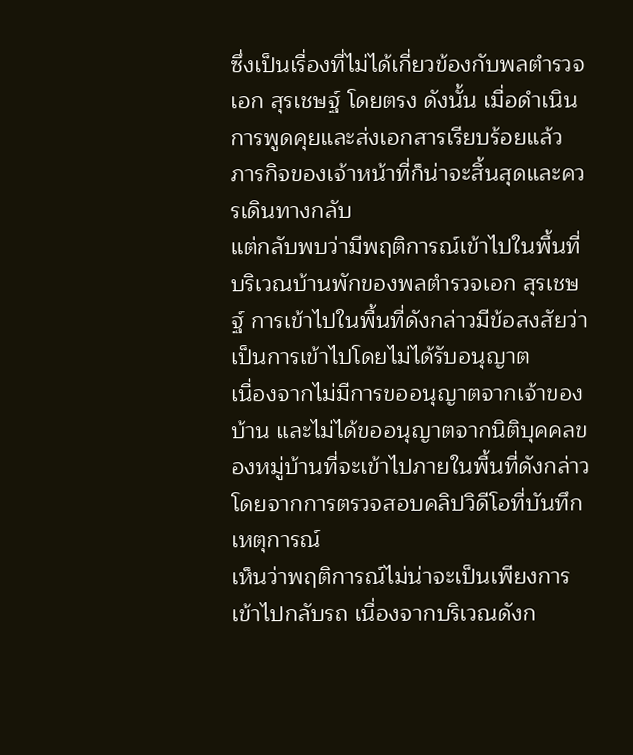ซึ่งเป็นเรื่องที่ไม่ได้เกี่ยวข้องกับพลตำรวจเอก สุรเชษฐ์ โดยตรง ดังนั้น เมื่อดำเนินการพูดคุยและส่งเอกสารเรียบร้อยแล้ว ภารกิจของเจ้าหน้าที่ก็น่าจะสิ้นสุดและควรเดินทางกลับ
แต่กลับพบว่ามีพฤติการณ์เข้าไปในพื้นที่บริเวณบ้านพักของพลตำรวจเอก สุรเชษฐ์ การเข้าไปในพื้นที่ดังกล่าวมีข้อสงสัยว่าเป็นการเข้าไปโดยไม่ได้รับอนุญาต
เนื่องจากไม่มีการขออนุญาตจากเจ้าของบ้าน และไม่ได้ขออนุญาตจากนิติบุคคลของหมู่บ้านที่จะเข้าไปภายในพื้นที่ดังกล่าว โดยจากการตรวจสอบคลิปวิดีโอที่บันทึกเหตุการณ์
เห็นว่าพฤติการณ์ไม่น่าจะเป็นเพียงการเข้าไปกลับรถ เนื่องจากบริเวณดังก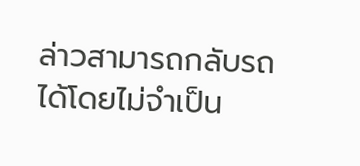ล่าวสามารถกลับรถได้โดยไม่จำเป็น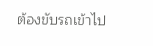ต้องขับรถเข้าไป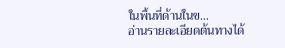ในพื้นที่ด้านในข…
อ่านรายละเอียดต้นทางได้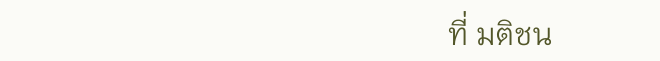ที่ มติชน